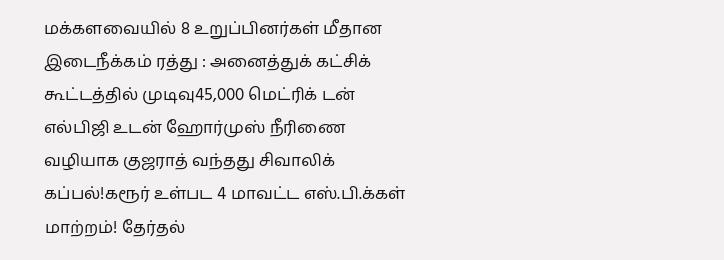மக்களவையில் 8 உறுப்பினர்கள் மீதான இடைநீக்கம் ரத்து : அனைத்துக் கட்சிக் கூட்டத்தில் முடிவு45,000 மெட்ரிக் டன் எல்பிஜி உடன் ஹோர்முஸ் நீரிணை வழியாக குஜராத் வந்தது சிவாலிக் கப்பல்!கரூர் உள்பட 4 மாவட்ட எஸ்.பி.க்கள் மாற்றம்! தேர்தல்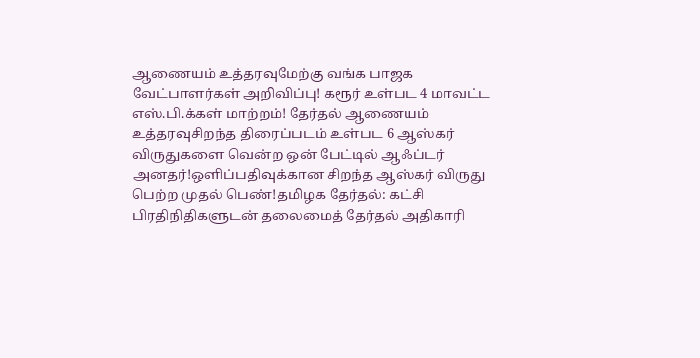ஆணையம் உத்தரவுமேற்கு வங்க பாஜக வேட்பாளர்கள் அறிவிப்பு! கரூர் உள்பட 4 மாவட்ட எஸ்.பி.க்கள் மாற்றம்! தேர்தல் ஆணையம் உத்தரவுசிறந்த திரைப்படம் உள்பட 6 ஆஸ்கர் விருதுகளை வென்ற ஒன் பேட்டில் ஆஃப்டர் அனதர்!ஒளிப்பதிவுக்கான சிறந்த ஆஸ்கர் விருது பெற்ற முதல் பெண்!தமிழக தேர்தல்: கட்சி பிரதிநிதிகளுடன் தலைமைத் தேர்தல் அதிகாரி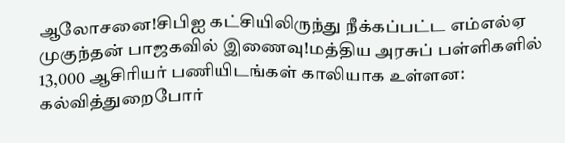ஆலோசனை!சிபிஐ கட்சியிலிருந்து நீக்கப்பட்ட எம்எல்ஏ முகுந்தன் பாஜகவில் இணைவு!மத்திய அரசுப் பள்ளிகளில் 13,000 ஆசிரியர் பணியிடங்கள் காலியாக உள்ளன: கல்வித்துறைபோர்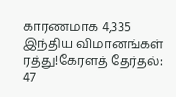காரணமாக 4,335 இந்திய விமானங்கள் ரத்து!கேரளத் தேர்தல்: 47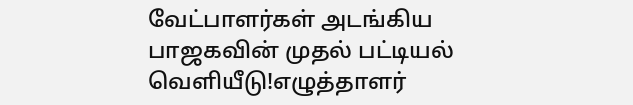வேட்பாளர்கள் அடங்கிய பாஜகவின் முதல் பட்டியல் வெளியீடு!எழுத்தாளர்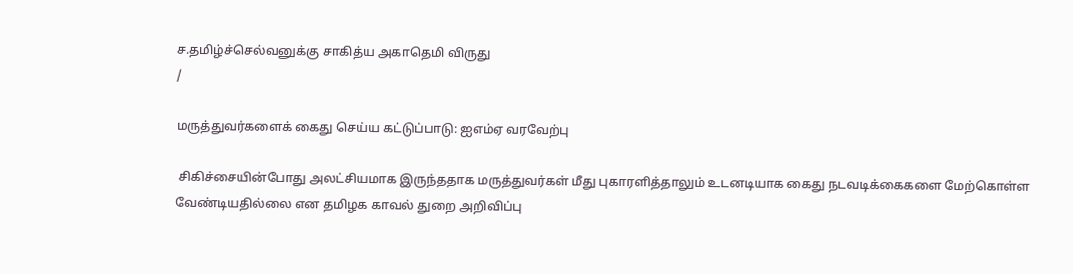ச.தமிழ்ச்செல்வனுக்கு சாகித்ய அகாதெமி விருது
/

மருத்துவர்களைக் கைது செய்ய கட்டுப்பாடு: ஐஎம்ஏ வரவேற்பு

 சிகிச்சையின்போது அலட்சியமாக இருந்ததாக மருத்துவர்கள் மீது புகாரளித்தாலும் உடனடியாக கைது நடவடிக்கைகளை மேற்கொள்ள வேண்டியதில்லை என தமிழக காவல் துறை அறிவிப்பு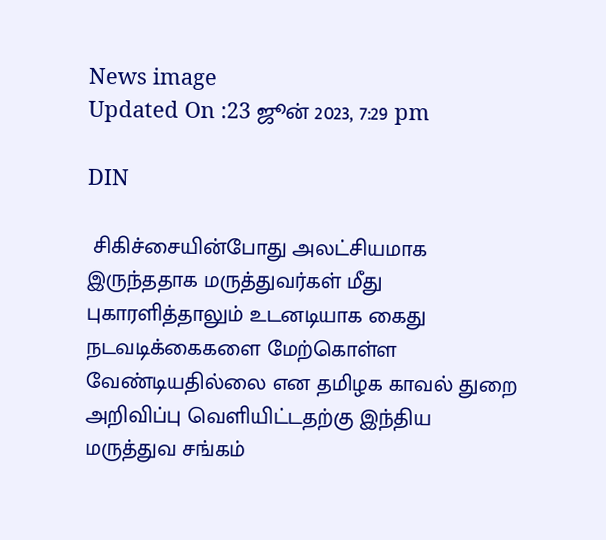News image
Updated On :23 ஜூன் 2023, 7:29 pm

DIN

 சிகிச்சையின்போது அலட்சியமாக இருந்ததாக மருத்துவர்கள் மீது புகாரளித்தாலும் உடனடியாக கைது நடவடிக்கைகளை மேற்கொள்ள வேண்டியதில்லை என தமிழக காவல் துறை அறிவிப்பு வெளியிட்டதற்கு இந்திய மருத்துவ சங்கம்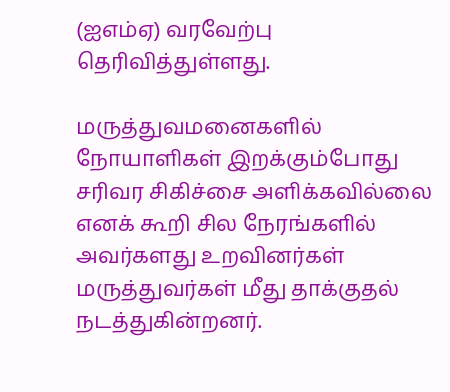(ஐஎம்ஏ) வரவேற்பு தெரிவித்துள்ளது.

மருத்துவமனைகளில் நோயாளிகள் இறக்கும்போது சரிவர சிகிச்சை அளிக்கவில்லை எனக் கூறி சில நேரங்களில் அவர்களது உறவினர்கள் மருத்துவர்கள் மீது தாக்குதல் நடத்துகின்றனர்.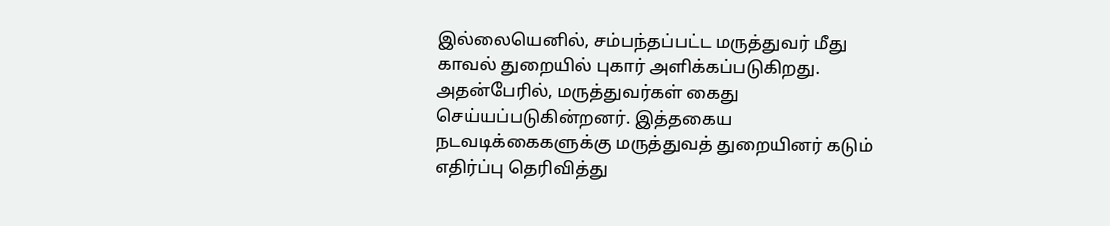இல்லையெனில், சம்பந்தப்பட்ட மருத்துவர் மீது காவல் துறையில் புகார் அளிக்கப்படுகிறது. அதன்பேரில், மருத்துவர்கள் கைது செய்யப்படுகின்றனர். இத்தகைய நடவடிக்கைகளுக்கு மருத்துவத் துறையினர் கடும் எதிர்ப்பு தெரிவித்து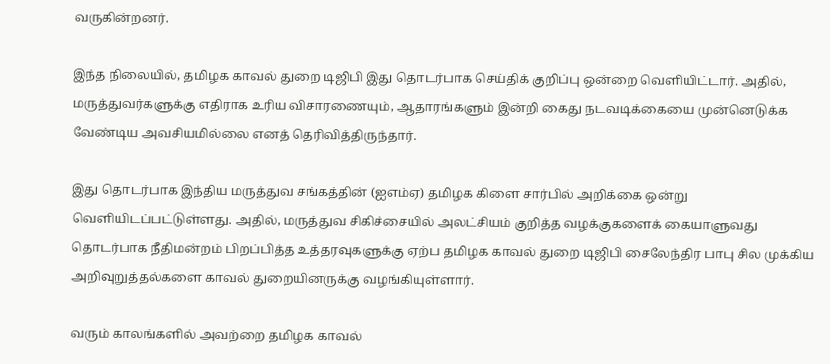வருகின்றனர்.

இந்த நிலையில், தமிழக காவல் துறை டிஜிபி இது தொடர்பாக செய்திக் குறிப்பு ஒன்றை வெளியிட்டார். அதில், மருத்துவர்களுக்கு எதிராக உரிய விசாரணையும், ஆதாரங்களும் இன்றி கைது நடவடிக்கையை முன்னெடுக்க வேண்டிய அவசியமில்லை எனத் தெரிவித்திருந்தார்.

இது தொடர்பாக இந்திய மருத்துவ சங்கத்தின் (ஐஎம்ஏ) தமிழக கிளை சார்பில் அறிக்கை ஒன்று வெளியிடப்பட்டுள்ளது. அதில், மருத்துவ சிகிச்சையில் அலட்சியம் குறித்த வழக்குகளைக் கையாளுவது தொடர்பாக நீதிமன்றம் பிறப்பித்த உத்தரவுகளுக்கு ஏற்ப தமிழக காவல் துறை டிஜிபி சைலேந்திர பாபு சில முக்கிய அறிவுறுத்தல்களை காவல் துறையினருக்கு வழங்கியுள்ளார்.

வரும் காலங்களில் அவற்றை தமிழக காவல்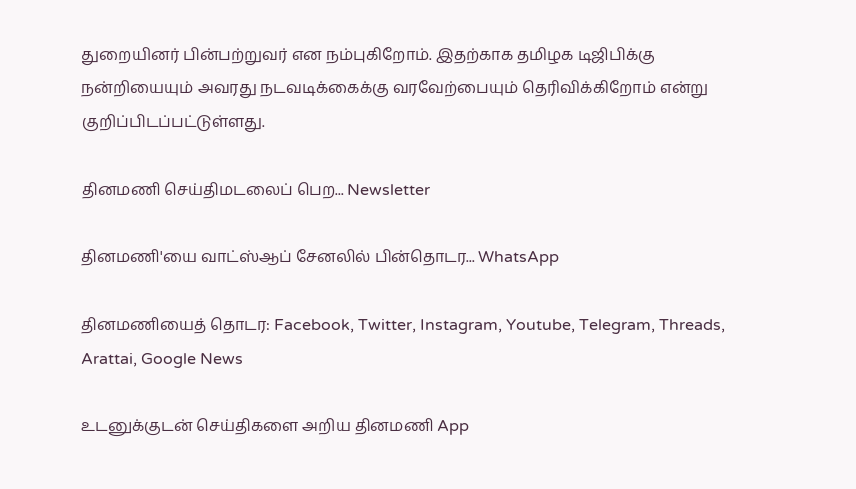துறையினர் பின்பற்றுவர் என நம்புகிறோம். இதற்காக தமிழக டிஜிபிக்கு நன்றியையும் அவரது நடவடிக்கைக்கு வரவேற்பையும் தெரிவிக்கிறோம் என்று குறிப்பிடப்பட்டுள்ளது.

தினமணி செய்திமடலைப் பெற... Newsletter

தினமணி'யை வாட்ஸ்ஆப் சேனலில் பின்தொடர... WhatsApp

தினமணியைத் தொடர: Facebook, Twitter, Instagram, Youtube, Telegram, Threads, Arattai, Google News

உடனுக்குடன் செய்திகளை அறிய தினமணி App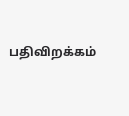பதிவிறக்கம்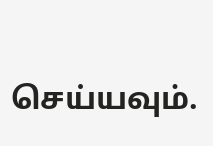செய்யவும்.